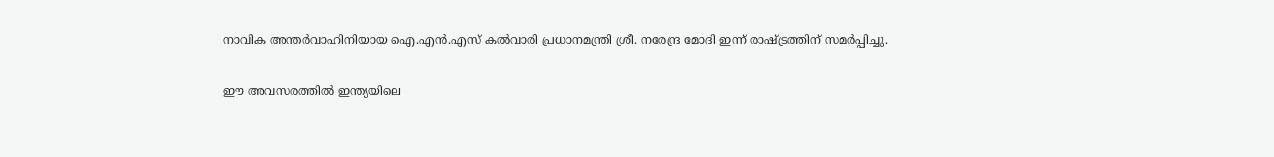നാവിക അന്തര്‍വാഹിനിയായ ഐ.എന്‍.എസ് കല്‍വാരി പ്രധാനമന്ത്രി ശ്രീ. നരേന്ദ്ര മോദി ഇന്ന് രാഷ്ട്രത്തിന് സമര്‍പ്പിച്ചു.

ഈ അവസരത്തില്‍ ഇന്ത്യയിലെ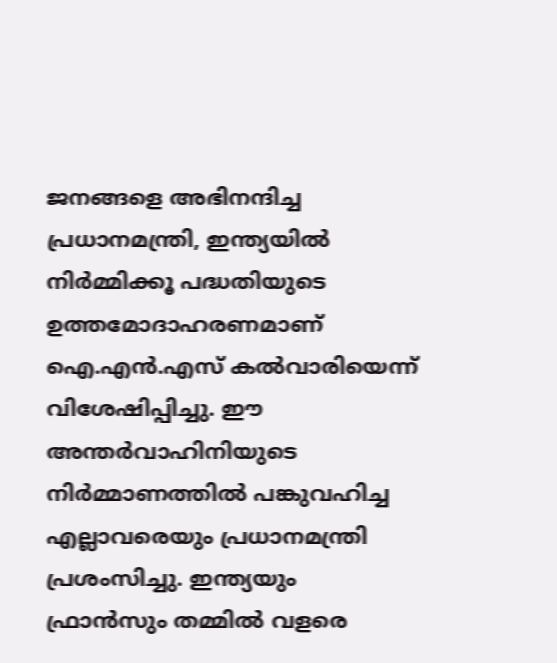ജനങ്ങളെ അഭിനന്ദിച്ച പ്രധാനമന്ത്രി, ഇന്ത്യയില്‍ നിര്‍മ്മിക്കൂ പദ്ധതിയുടെ ഉത്തമോദാഹരണമാണ് ഐ.എന്‍.എസ് കല്‍വാരിയെന്ന് വിശേഷിപ്പിച്ചു. ഈ അന്തര്‍വാഹിനിയുടെ നിര്‍മ്മാണത്തില്‍ പങ്കുവഹിച്ച എല്ലാവരെയും പ്രധാനമന്ത്രി പ്രശംസിച്ചു. ഇന്ത്യയും ഫ്രാന്‍സും തമ്മില്‍ വളരെ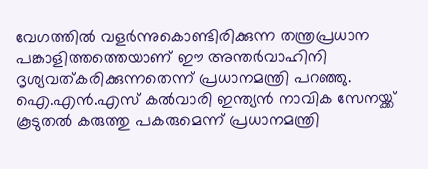വേഗത്തില്‍ വളര്‍ന്നുകൊണ്ടിരിക്കുന്ന തന്ത്രപ്രധാന പങ്കാളിത്തത്തെയാണ് ഈ അന്തര്‍വാഹിനി ദൃശ്യവത്കരിക്കുന്നതെന്ന് പ്രധാനമന്ത്രി പറഞ്ഞു. ഐ.എന്‍.എസ് കല്‍വാരി ഇന്ത്യന്‍ നാവിക സേനയ്ക്ക് കൂടുതല്‍ കരുത്തു പകരുമെന്ന് പ്രധാനമന്ത്രി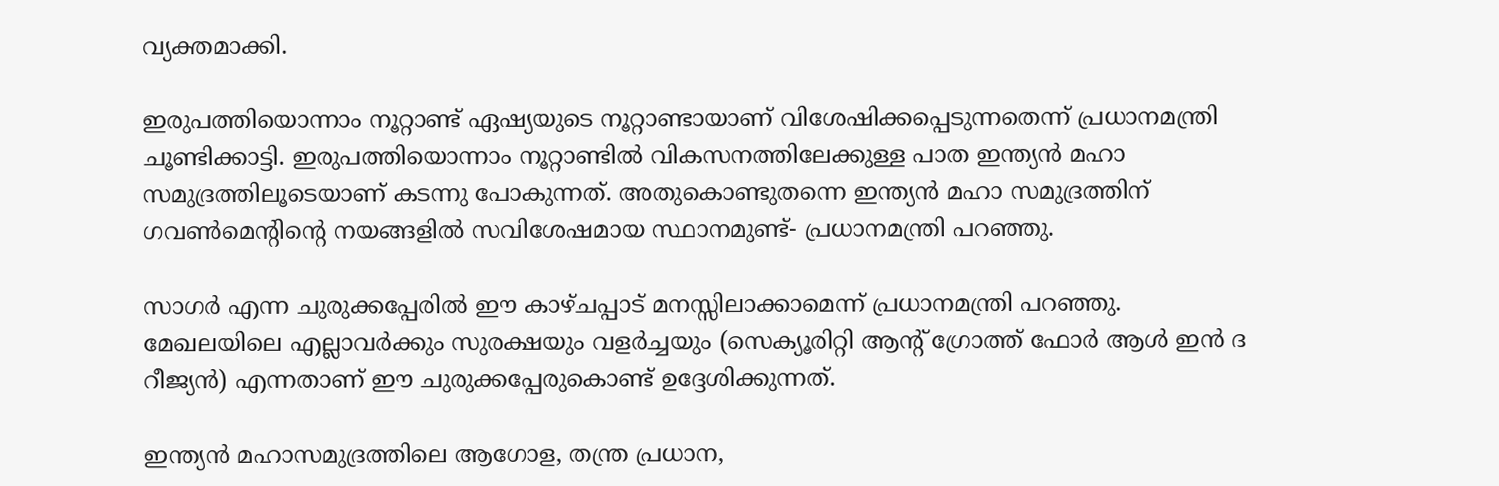വ്യക്തമാക്കി.

ഇരുപത്തിയൊന്നാം നൂറ്റാണ്ട് ഏഷ്യയുടെ നൂറ്റാണ്ടായാണ് വിശേഷിക്കപ്പെടുന്നതെന്ന് പ്രധാനമന്ത്രി ചൂണ്ടിക്കാട്ടി. ഇരുപത്തിയൊന്നാം നൂറ്റാണ്ടില്‍ വികസനത്തിലേക്കുള്ള പാത ഇന്ത്യന്‍ മഹാ സമുദ്രത്തിലൂടെയാണ് കടന്നു പോകുന്നത്. അതുകൊണ്ടുതന്നെ ഇന്ത്യന്‍ മഹാ സമുദ്രത്തിന് ഗവണ്‍മെന്റിന്റെ നയങ്ങളില്‍ സവിശേഷമായ സ്ഥാനമുണ്ട്- പ്രധാനമന്ത്രി പറഞ്ഞു.

സാഗര്‍ എന്ന ചുരുക്കപ്പേരില്‍ ഈ കാഴ്ചപ്പാട് മനസ്സിലാക്കാമെന്ന് പ്രധാനമന്ത്രി പറഞ്ഞു. മേഖലയിലെ എല്ലാവര്‍ക്കും സുരക്ഷയും വളര്‍ച്ചയും (സെക്യൂരിറ്റി ആന്റ് ഗ്രോത്ത് ഫോര്‍ ആള്‍ ഇന്‍ ദ റീജ്യന്‍) എന്നതാണ് ഈ ചുരുക്കപ്പേരുകൊണ്ട് ഉദ്ദേശിക്കുന്നത്.

ഇന്ത്യന്‍ മഹാസമുദ്രത്തിലെ ആഗോള, തന്ത്ര പ്രധാന,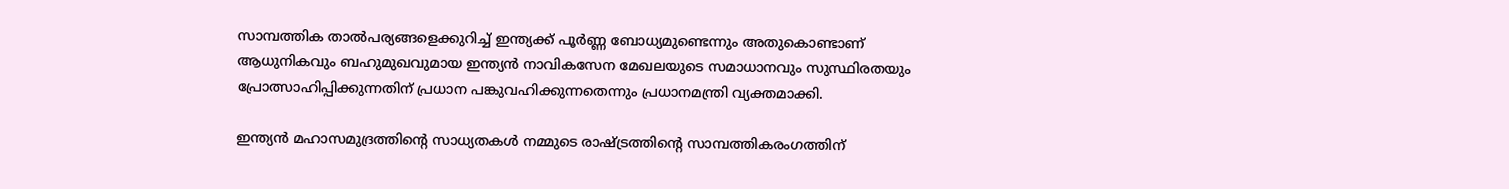സാമ്പത്തിക താല്‍പര്യങ്ങളെക്കുറിച്ച് ഇന്ത്യക്ക് പൂര്‍ണ്ണ ബോധ്യമുണ്ടെന്നും അതുകൊണ്ടാണ് ആധുനികവും ബഹുമുഖവുമായ ഇന്ത്യന്‍ നാവികസേന മേഖലയുടെ സമാധാനവും സുസ്ഥിരതയും പ്രോത്സാഹിപ്പിക്കുന്നതിന് പ്രധാന പങ്കുവഹിക്കുന്നതെന്നും പ്രധാനമന്ത്രി വ്യക്തമാക്കി.

ഇന്ത്യന്‍ മഹാസമുദ്രത്തിന്റെ സാധ്യതകള്‍ നമ്മുടെ രാഷ്ട്രത്തിന്റെ സാമ്പത്തികരംഗത്തിന്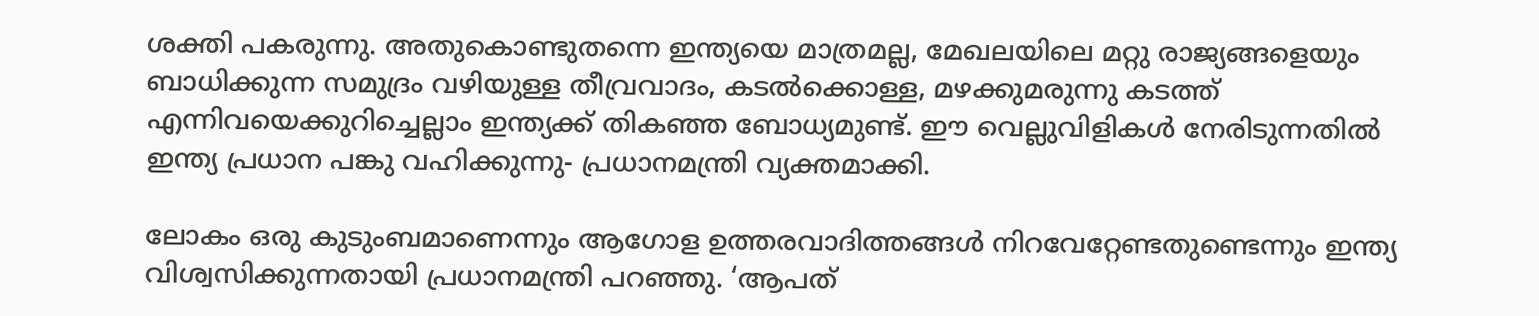ശക്തി പകരുന്നു. അതുകൊണ്ടുതന്നെ ഇന്ത്യയെ മാത്രമല്ല, മേഖലയിലെ മറ്റു രാജ്യങ്ങളെയും ബാധിക്കുന്ന സമുദ്രം വഴിയുള്ള തീവ്രവാദം, കടല്‍ക്കൊള്ള, മഴക്കുമരുന്നു കടത്ത് എന്നിവയെക്കുറിച്ചെല്ലാം ഇന്ത്യക്ക് തികഞ്ഞ ബോധ്യമുണ്ട്. ഈ വെല്ലുവിളികള്‍ നേരിടുന്നതില്‍ ഇന്ത്യ പ്രധാന പങ്കു വഹിക്കുന്നു- പ്രധാനമന്ത്രി വ്യക്തമാക്കി.

ലോകം ഒരു കുടുംബമാണെന്നും ആഗോള ഉത്തരവാദിത്തങ്ങള്‍ നിറവേറ്റേണ്ടതുണ്ടെന്നും ഇന്ത്യ വിശ്വസിക്കുന്നതായി പ്രധാനമന്ത്രി പറഞ്ഞു. ‘ആപത്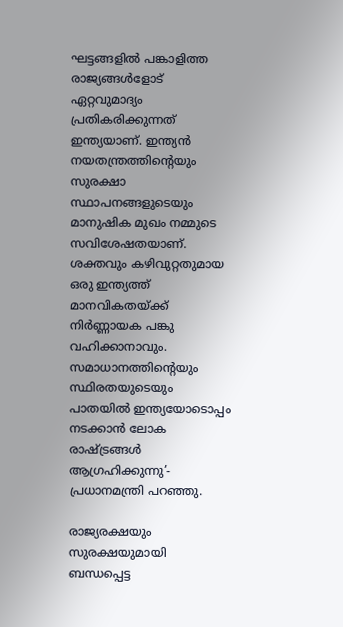ഘട്ടങ്ങളില്‍ പങ്കാളിത്ത രാജ്യങ്ങള്‍ളോട് ഏറ്റവുമാദ്യം പ്രതികരിക്കുന്നത് ഇന്ത്യയാണ്. ഇന്ത്യന്‍ നയതന്ത്രത്തിന്റെയും സുരക്ഷാ സ്ഥാപനങ്ങളുടെയും മാനുഷിക മുഖം നമ്മുടെ സവിശേഷതയാണ്. ശക്തവും കഴിവുറ്റതുമായ ഒരു ഇന്ത്യത്ത് മാനവികതയ്ക്ക് നിര്‍ണ്ണായക പങ്കു വഹിക്കാനാവും. സമാധാനത്തിന്റെയും സ്ഥിരതയുടെയും പാതയില്‍ ഇന്ത്യയോടൊപ്പം നടക്കാന്‍ ലോക രാഷ്ട്രങ്ങള്‍ ആഗ്രഹിക്കുന്നു’- പ്രധാനമന്ത്രി പറഞ്ഞു.

രാജ്യരക്ഷയും സുരക്ഷയുമായി ബന്ധപ്പെട്ട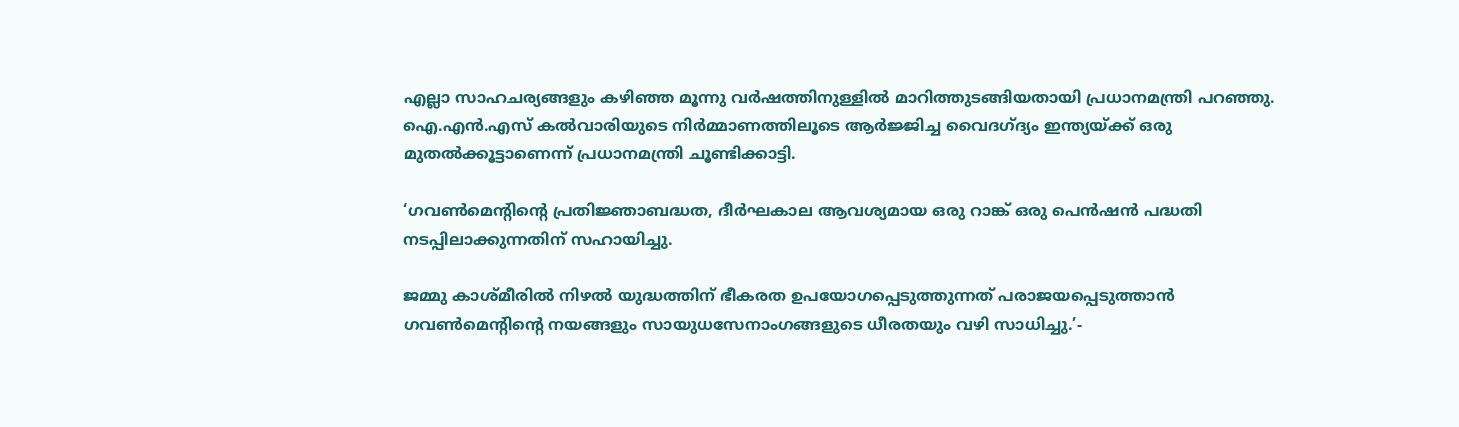എല്ലാ സാഹചര്യങ്ങളും കഴിഞ്ഞ മൂന്നു വര്‍ഷത്തിനുള്ളില്‍ മാറിത്തുടങ്ങിയതായി പ്രധാനമന്ത്രി പറഞ്ഞു. ഐ.എന്‍.എസ് കല്‍വാരിയുടെ നിര്‍മ്മാണത്തിലൂടെ ആര്‍ജ്ജിച്ച വൈദഗ്ദ്യം ഇന്ത്യയ്ക്ക് ഒരു മുതല്‍ക്കൂട്ടാണെന്ന് പ്രധാനമന്ത്രി ചൂണ്ടിക്കാട്ടി.

‘ഗവണ്‍മെന്റിന്റെ പ്രതിജ്ഞാബദ്ധത, ദീര്‍ഘകാല ആവശ്യമായ ഒരു റാങ്ക് ഒരു പെന്‍ഷന്‍ പദ്ധതി നടപ്പിലാക്കുന്നതിന് സഹായിച്ചു.

ജമ്മു കാശ്മീരില്‍ നിഴല്‍ യുദ്ധത്തിന് ഭീകരത ഉപയോഗപ്പെടുത്തുന്നത് പരാജയപ്പെടുത്താന്‍ ഗവണ്‍മെന്റിന്റെ നയങ്ങളും സായുധസേനാംഗങ്ങളുടെ ധീരതയും വഴി സാധിച്ചു.’-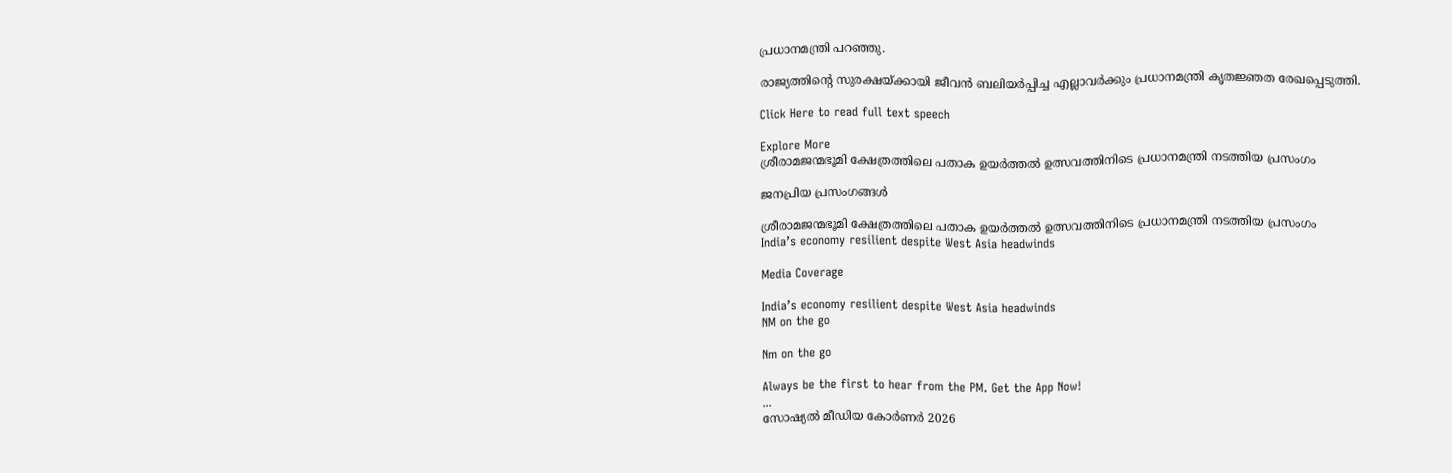പ്രധാനമന്ത്രി പറഞ്ഞു.

രാജ്യത്തിന്റെ സുരക്ഷയ്ക്കായി ജീവന്‍ ബലിയര്‍പ്പിച്ച എല്ലാവര്‍ക്കും പ്രധാനമന്ത്രി കൃതജ്ഞത രേഖപ്പെടുത്തി.

Click Here to read full text speech

Explore More
ശ്രീരാമജന്മഭൂമി ക്ഷേത്രത്തിലെ പതാക ഉയർത്തൽ ഉത്സവത്തിനിടെ പ്രധാനമന്ത്രി നടത്തിയ പ്രസംഗം

ജനപ്രിയ പ്രസംഗങ്ങൾ

ശ്രീരാമജന്മഭൂമി ക്ഷേത്രത്തിലെ പതാക ഉയർത്തൽ ഉത്സവത്തിനിടെ പ്രധാനമന്ത്രി നടത്തിയ പ്രസംഗം
India’s economy resilient despite West Asia headwinds

Media Coverage

India’s economy resilient despite West Asia headwinds
NM on the go

Nm on the go

Always be the first to hear from the PM. Get the App Now!
...
സോഷ്യൽ മീഡിയ കോർണർ 2026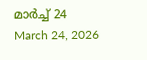മാർച്ച് 24
March 24, 2026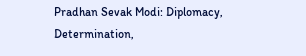Pradhan Sevak Modi: Diplomacy, Determination,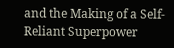and the Making of a Self-Reliant Superpower